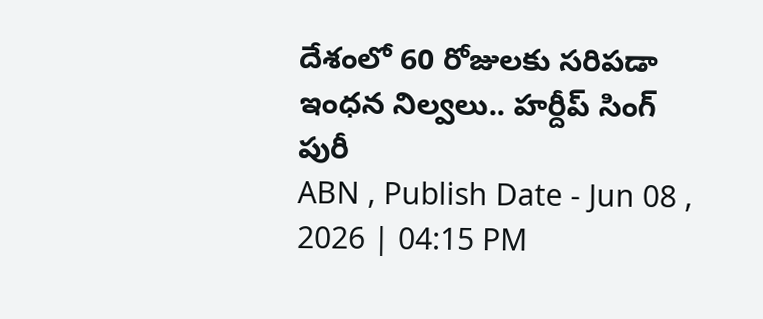దేశంలో 60 రోజులకు సరిపడా ఇంధన నిల్వలు.. హర్దీప్ సింగ్ పురీ
ABN , Publish Date - Jun 08 , 2026 | 04:15 PM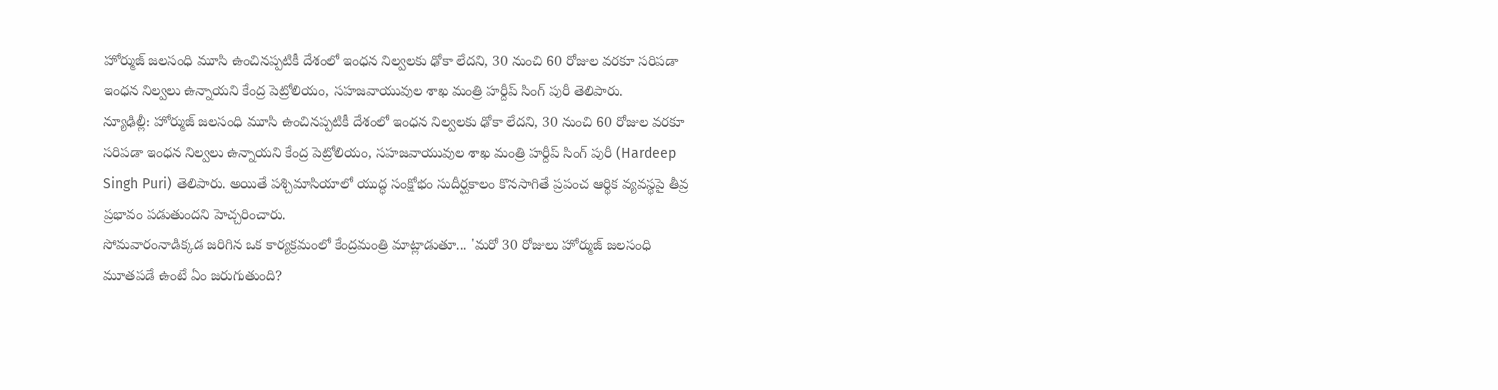హోర్ముజ్ జలసంధి మూసి ఉంచినప్పటికీ దేశంలో ఇంధన నిల్వలకు ఢోకా లేదని, 30 నుంచి 60 రోజుల వరకూ సరిపడా ఇంధన నిల్వలు ఉన్నాయని కేంద్ర పెట్రోలియం, సహజవాయువుల శాఖ మంత్రి హర్దీప్ సింగ్ పురీ తెలిపారు.
న్యూఢిల్లీ: హోర్ముజ్ జలసంధి మూసి ఉంచినప్పటికీ దేశంలో ఇంధన నిల్వలకు ఢోకా లేదని, 30 నుంచి 60 రోజుల వరకూ సరిపడా ఇంధన నిల్వలు ఉన్నాయని కేంద్ర పెట్రోలియం, సహజవాయువుల శాఖ మంత్రి హర్దీప్ సింగ్ పురీ (Hardeep Singh Puri) తెలిపారు. అయితే పశ్చిమాసియాలో యుద్ధ సంక్షోభం సుదీర్ఘకాలం కొనసాగితే ప్రపంచ ఆర్థిక వ్యవస్థపై తీవ్ర ప్రభావం పడుతుందని హెచ్చరించారు.
సోమవారంనాడిక్కడ జరిగిన ఒక కార్యక్రమంలో కేంద్రమంత్రి మాట్లాడుతూ... 'మరో 30 రోజులు హోర్ముజ్ జలసంధి మూతపడే ఉంటే ఏం జరుగుతుంది?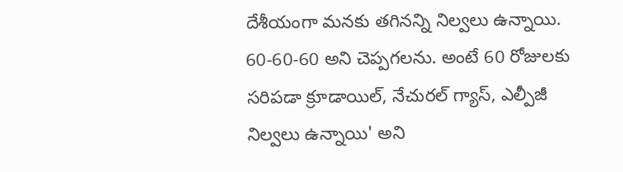దేశీయంగా మనకు తగినన్ని నిల్వలు ఉన్నాయి. 60-60-60 అని చెప్పగలను. అంటే 60 రోజులకు సరిపడా క్రూడాయిల్, నేచురల్ గ్యాస్, ఎల్పీజీ నిల్వలు ఉన్నాయి' అని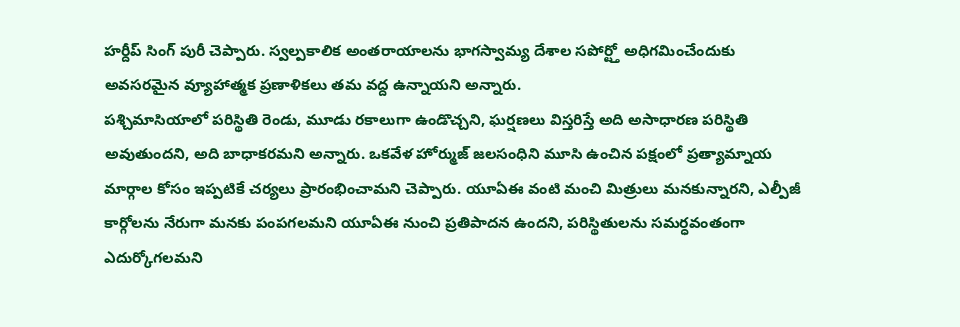హర్దీప్ సింగ్ పురీ చెప్పారు. స్వల్పకాలిక అంతరాయాలను భాగస్వామ్య దేశాల సపోర్ట్తో అధిగమించేందుకు అవసరమైన వ్యూహాత్మక ప్రణాళికలు తమ వద్ద ఉన్నాయని అన్నారు.
పశ్చిమాసియాలో పరిస్థితి రెండు, మూడు రకాలుగా ఉండొచ్చని, ఘర్షణలు విస్తరిస్తే అది అసాధారణ పరిస్థితి అవుతుందని, అది బాధాకరమని అన్నారు. ఒకవేళ హోర్ముజ్ జలసంధిని మూసి ఉంచిన పక్షంలో ప్రత్యామ్నాయ మార్గాల కోసం ఇప్పటికే చర్యలు ప్రారంభించామని చెప్పారు. యూఏఈ వంటి మంచి మిత్రులు మనకున్నారని, ఎల్పీజీ కార్గోలను నేరుగా మనకు పంపగలమని యూఏఈ నుంచి ప్రతిపాదన ఉందని, పరిస్థితులను సమర్ధవంతంగా ఎదుర్కోగలమని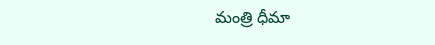మంత్రి ధీమా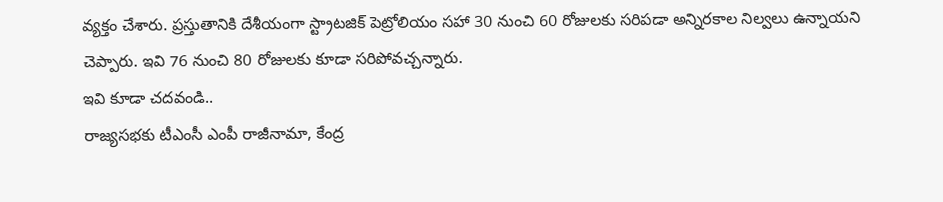వ్యక్తం చేశారు. ప్రస్తుతానికి దేశీయంగా స్ట్రాటజిక్ పెట్రోలియం సహా 30 నుంచి 60 రోజులకు సరిపడా అన్నిరకాల నిల్వలు ఉన్నాయని చెప్పారు. ఇవి 76 నుంచి 80 రోజులకు కూడా సరిపోవచ్చన్నారు.
ఇవి కూడా చదవండి..
రాజ్యసభకు టీఎంసీ ఎంపీ రాజీనామా, కేంద్ర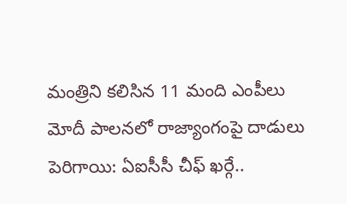మంత్రిని కలిసిన 11 మంది ఎంపీలు
మోదీ పాలనలో రాజ్యాంగంపై దాడులు పెరిగాయి: ఏఐసీసీ చీఫ్ ఖర్గే..